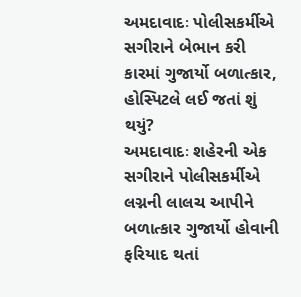અમદાવાદઃ પોલીસકર્મીએ સગીરાને બેભાન કરી કારમાં ગુજાર્યો બળાત્કાર, હોસ્પિટલે લઈ જતાં શું થયું?
અમદાવાદઃ શહેરની એક સગીરાને પોલીસકર્મીએ લગ્નની લાલચ આપીને બળાત્કાર ગુજાર્યો હોવાની ફરિયાદ થતાં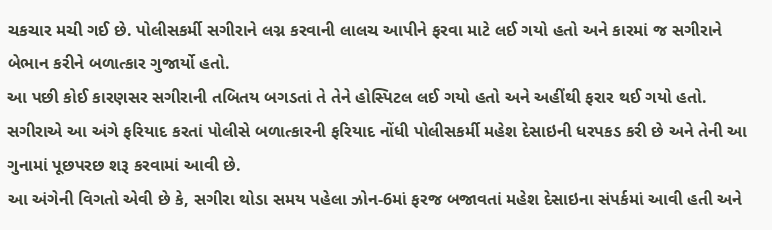ચકચાર મચી ગઈ છે. પોલીસકર્મી સગીરાને લગ્ન કરવાની લાલચ આપીને ફરવા માટે લઈ ગયો હતો અને કારમાં જ સગીરાને બેભાન કરીને બળાત્કાર ગુજાર્યો હતો.
આ પછી કોઈ કારણસર સગીરાની તબિતય બગડતાં તે તેને હોસ્પિટલ લઈ ગયો હતો અને અહીંથી ફરાર થઈ ગયો હતો. સગીરાએ આ અંગે ફરિયાદ કરતાં પોલીસે બળાત્કારની ફરિયાદ નોંધી પોલીસકર્મી મહેશ દેસાઇની ધરપકડ કરી છે અને તેની આ ગુનામાં પૂછપરછ શરૂ કરવામાં આવી છે.
આ અંગેની વિગતો એવી છે કે, સગીરા થોડા સમય પહેલા ઝોન-6માં ફરજ બજાવતાં મહેશ દેસાઇના સંપર્કમાં આવી હતી અને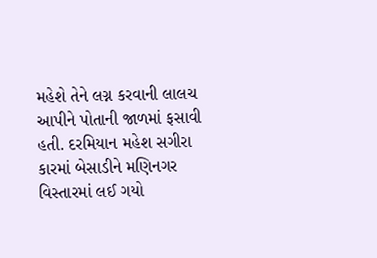મહેશે તેને લગ્ન કરવાની લાલચ આપીને પોતાની જાળમાં ફસાવી હતી. દરમિયાન મહેશ સગીરા કારમાં બેસાડીને મણિનગર વિસ્તારમાં લઈ ગયો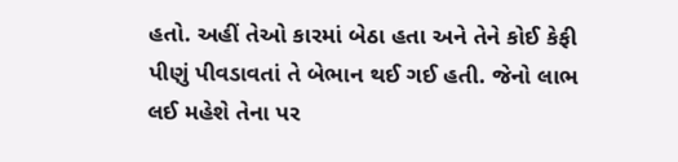હતો. અહીં તેઓ કારમાં બેઠા હતા અને તેને કોઈ કેફી પીણું પીવડાવતાં તે બેભાન થઈ ગઈ હતી. જેનો લાભ લઈ મહેશે તેના પર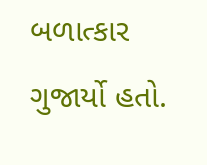બળાત્કાર ગુજાર્યો હતો.